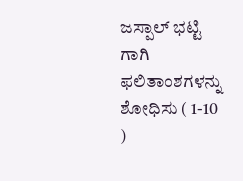ಜಸ್ಪಾಲ್ ಭಟ್ಟಿ ಗಾಗಿ ಫಲಿತಾಂಶಗಳನ್ನು ಶೋಧಿಸು ( 1-10 )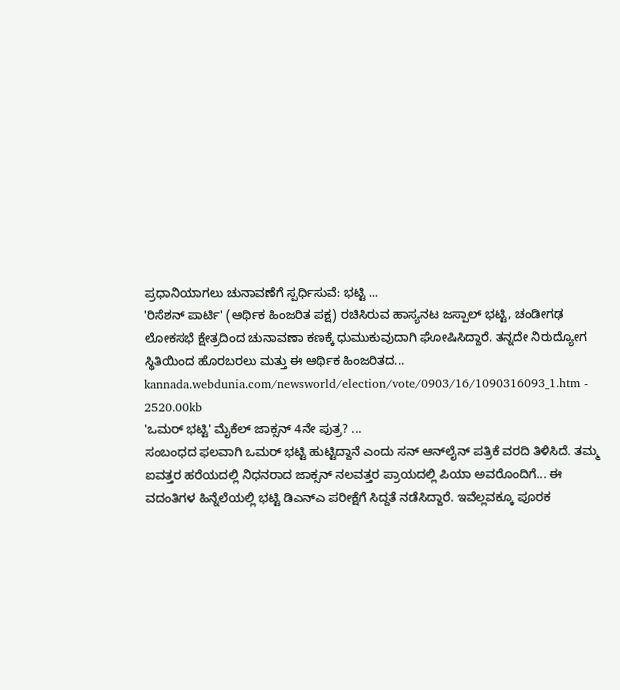ಪ್ರಧಾನಿಯಾಗಲು ಚುನಾವಣೆಗೆ ಸ್ಪರ್ಧಿಸುವೆ: ಭಟ್ಟಿ ...
'ರಿಸೆಶನ್ ಪಾರ್ಟಿ' (ಆರ್ಥಿಕ ಹಿಂಜರಿತ ಪಕ್ಷ) ರಚಿಸಿರುವ ಹಾಸ್ಯನಟ ಜಸ್ಪಾಲ್ ಭಟ್ಟಿ, ಚಂಡೀಗಢ ಲೋಕಸಭೆ ಕ್ಷೇತ್ರದಿಂದ ಚುನಾವಣಾ ಕಣಕ್ಕೆ ಧುಮುಕುವುದಾಗಿ ಘೋಷಿಸಿದ್ದಾರೆ. ತನ್ನದೇ ನಿರುದ್ಯೋಗ ಸ್ಥಿತಿಯಿಂದ ಹೊರಬರಲು ಮತ್ತು ಈ ಆರ್ಥಿಕ ಹಿಂಜರಿತದ...
kannada.webdunia.com/newsworld/election/vote/0903/16/1090316093_1.htm - 2520.00kb
'ಒಮರ್ ಭಟ್ಟಿ' ಮೈಕೆಲ್ ಜಾಕ್ಸನ್ 4ನೇ ಪುತ್ರ? ...
ಸಂಬಂಧದ ಫಲವಾಗಿ ಒಮರ್ ಭಟ್ಟಿ ಹುಟ್ಟಿದ್ದಾನೆ ಎಂದು ಸನ್ ಆನ್‌ಲೈನ್ ಪತ್ರಿಕೆ ವರದಿ ತಿಳಿಸಿದೆ. ತಮ್ಮ ಐವತ್ತರ ಹರೆಯದಲ್ಲಿ ನಿಧನರಾದ ಜಾಕ್ಸನ್ ನಲವತ್ತರ ಪ್ರಾಯದಲ್ಲಿ ಪಿಯಾ ಅವರೊಂದಿಗೆ... ಈ ವದಂತಿಗಳ ಹಿನ್ನೆಲೆಯಲ್ಲಿ ಭಟ್ಟಿ ಡಿಎನ್‌ಎ ಪರೀಕ್ಷೆಗೆ ಸಿದ್ದತೆ ನಡೆಸಿದ್ದಾರೆ. ಇವೆಲ್ಲವಕ್ಕೂ ಪೂರಕ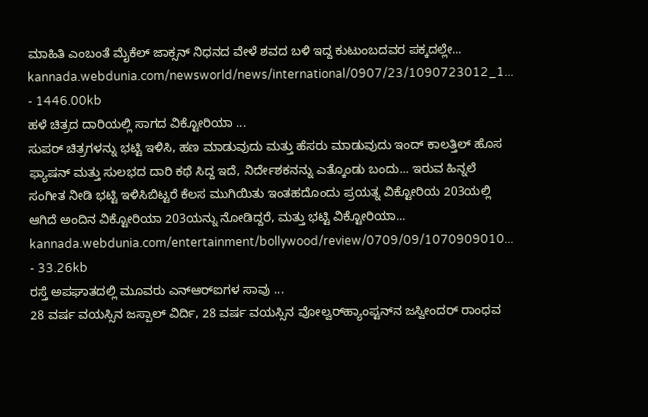ಮಾಹಿತಿ ಎಂಬಂತೆ ಮೈಕೆಲ್ ಜಾಕ್ಸನ್ ನಿಧನದ ವೇಳೆ ಶವದ ಬಳಿ ಇದ್ದ ಕುಟುಂಬದವರ ಪಕ್ಕದಲ್ಲೇ...
kannada.webdunia.com/newsworld/news/international/0907/23/1090723012_1... - 1446.00kb
ಹಳೆ ಚಿತ್ರದ ದಾರಿಯಲ್ಲಿ ಸಾಗದ ವಿಕ್ಟೋರಿಯಾ ...
ಸುಪರ್ ಚಿತ್ರಗಳನ್ನು ಭಟ್ಟಿ ಇಳಿಸಿ, ಹಣ ಮಾಡುವುದು ಮತ್ತು ಹೆಸರು ಮಾಡುವುದು ಇಂದ್ ಕಾಲತ್ತಿಲ್ ಹೊಸ ಫ್ಯಾಷನ್ ಮತ್ತು ಸುಲಭದ ದಾರಿ ಕಥೆ ಸಿದ್ದ ಇದೆ, ನಿರ್ದೇಶಕನನ್ನು ಎತ್ಕೊಂಡು ಬಂದು... ಇರುವ ಹಿನ್ನಲೆ ಸಂಗೀತ ನೀಡಿ ಭಟ್ಟಿ ಇಳಿಸಿಬಿಟ್ಟರೆ ಕೆಲಸ ಮುಗಿಯಿತು ಇಂತಹದೊಂದು ಪ್ರಯತ್ನ ವಿಕ್ಟೋರಿಯ 203ಯಲ್ಲಿ ಆಗಿದೆ ಅಂದಿನ ವಿಕ್ಟೋರಿಯಾ 203ಯನ್ನು ನೋಡಿದ್ದರೆ, ಮತ್ತು ಭಟ್ಟಿ ವಿಕ್ಟೋರಿಯಾ...
kannada.webdunia.com/entertainment/bollywood/review/0709/09/1070909010... - 33.26kb
ರಸ್ತೆ ಅಪಘಾತದಲ್ಲಿ ಮ‌ೂವರು ಎನ್‌ಆರ್‌ಐಗಳ ಸಾವು ...
28 ವರ್ಷ ವಯಸ್ಸಿನ ಜಸ್ಪಾಲ್ ವಿರ್ದಿ, 28 ವರ್ಷ ವಯಸ್ಸಿನ ವೋಲ್ವರ್‌ಹ್ಯಾಂಪ್ಟನ್‌ನ ಜಸ್ವೀಂದರ್ ರಾಂಧವ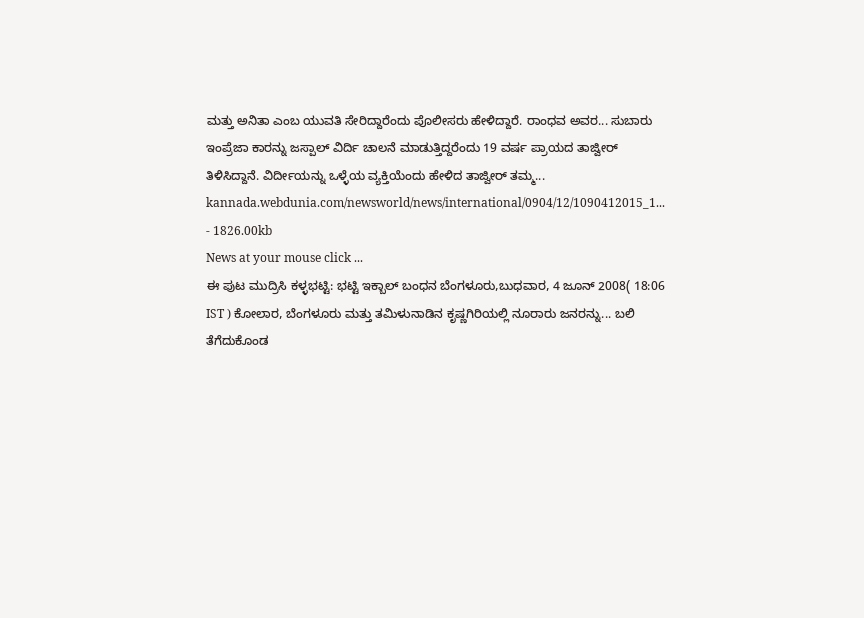ಮತ್ತು ಅನಿತಾ ಎಂಬ ಯುವತಿ ಸೇರಿದ್ದಾರೆಂದು ಪೊಲೀಸರು ಹೇಳಿದ್ದಾರೆ. ರಾಂಧವ ಅವರ... ಸುಬಾರು ಇಂಪ್ರೆಜಾ ಕಾರನ್ನು ಜಸ್ಪಾಲ್ ವಿರ್ದಿ ಚಾಲನೆ ಮಾಡುತ್ತಿದ್ದರೆಂದು 19 ವರ್ಷ ಪ್ರಾಯದ ತಾಜ್ವೀರ್ ತಿಳಿಸಿದ್ದಾನೆ. ವಿರ್ದೀಯನ್ನು ಒಳ್ಳೆಯ ವ್ಯಕ್ತಿಯೆಂದು ಹೇಳಿದ ತಾಜ್ವೀರ್ ತಮ್ಮ...
kannada.webdunia.com/newsworld/news/international/0904/12/1090412015_1... - 1826.00kb
News at your mouse click ...
ಈ ಪುಟ ಮುದ್ರಿಸಿ ಕಳ್ಳಭಟ್ಟಿ: ಭಟ್ಟಿ ಇಕ್ಬಾಲ್ ಬಂಧನ ಬೆಂಗಳೂರು,ಬುಧವಾರ, 4 ಜೂನ್ 2008( 18:06 IST ) ಕೋಲಾರ, ಬೆಂಗಳೂರು ಮತ್ತು ತಮಿಳುನಾಡಿನ ಕೃಷ್ಣಗಿರಿಯಲ್ಲಿ ನೂರಾರು ಜನರನ್ನು... ಬಲಿ ತೆಗೆದುಕೊಂಡ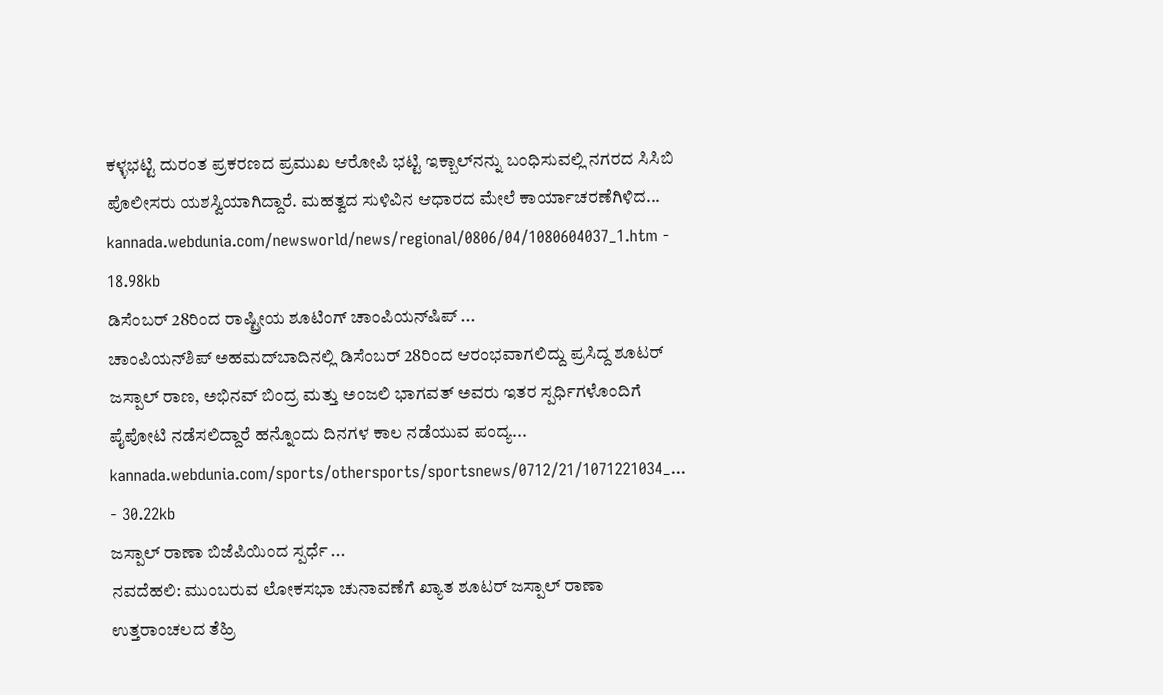ಕಳ್ಳಭಟ್ಟಿ ದುರಂತ ಪ್ರಕರಣದ ಪ್ರಮುಖ ಆರೋಪಿ ಭಟ್ಟಿ ಇಕ್ಬಾಲ್‌ನನ್ನು ಬಂಧಿಸುವಲ್ಲಿ ನಗರದ ಸಿಸಿಬಿ ಪೊಲೀಸರು ಯಶಸ್ವಿಯಾಗಿದ್ದಾರೆ. ಮಹತ್ವದ ಸುಳಿವಿನ ಆಧಾರದ ಮೇಲೆ ಕಾರ್ಯಾಚರಣೆಗಿಳಿದ...
kannada.webdunia.com/newsworld/news/regional/0806/04/1080604037_1.htm - 18.98kb
ಡಿಸೆಂಬರ್ 28ರಿಂದ ರಾಷ್ಟ್ರೀಯ ಶೂಟಿಂಗ್ ಚಾಂಪಿಯನ್‌ಷಿಪ್‌ ...
ಚಾಂಪಿಯನ್‌ಶಿಪ್‌ ಅಹಮದ್‌‌ಬಾದಿನಲ್ಲಿ ಡಿಸೆಂಬರ್ 28ರಿಂದ ಆರಂಭವಾಗಲಿದ್ದು ಪ್ರಸಿದ್ದ ಶೂಟರ್ ಜಸ್ಪಾಲ್ ರಾಣ, ಅಭಿನವ್ ಬಿಂದ್ರ ಮತ್ತು ಅಂಜಲಿ ಭಾಗವತ್ ಅವರು ಇತರ ಸ್ಪರ್ಧಿಗಳೊಂದಿಗೆ ಪೈಪೋಟಿ ನಡೆಸಲಿದ್ದಾರೆ ಹನ್ನೊಂದು ದಿನಗಳ ಕಾಲ ನಡೆಯುವ ಪಂದ್ಯ...
kannada.webdunia.com/sports/othersports/sportsnews/0712/21/1071221034_... - 30.22kb
ಜಸ್ಪಾಲ್ ರಾಣಾ ಬಿಜೆಪಿಯಿಂದ ಸ್ಪರ್ಧೆ ...
ನವದೆಹಲಿ: ಮುಂಬರುವ ಲೋಕಸಭಾ ಚುನಾವಣೆಗೆ ಖ್ಯಾತ ಶೂಟರ್ ಜಸ್ಪಾಲ್ ರಾಣಾ ಉತ್ತರಾಂಚಲದ ತೆಹ್ರಿ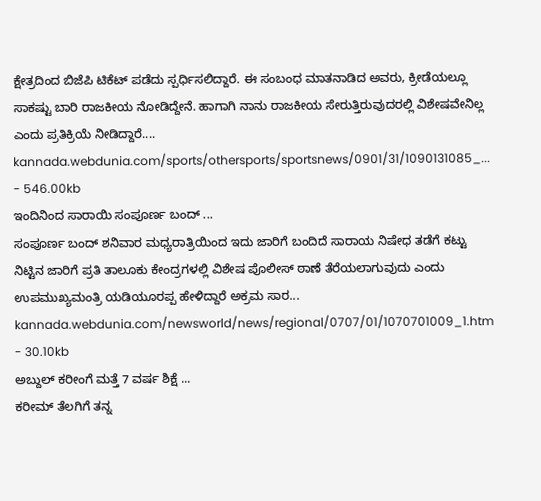ಕ್ಷೇತ್ರದಿಂದ ಬಿಜೆಪಿ ಟಿಕೆಟ್ ಪಡೆದು ಸ್ಪರ್ಧಿಸಲಿದ್ದಾರೆ. ಈ ಸಂಬಂಧ ಮಾತನಾಡಿದ ಅವರು, ಕ್ರೀಡೆಯಲ್ಲೂ ಸಾಕಷ್ಟು ಬಾರಿ ರಾಜಕೀಯ ನೋಡಿದ್ದೇನೆ. ಹಾಗಾಗಿ ನಾನು ರಾಜಕೀಯ ಸೇರುತ್ತಿರುವುದರಲ್ಲಿ ವಿಶೇಷವೇನಿಲ್ಲ ಎಂದು ಪ್ರತಿಕ್ರಿಯೆ ನೀಡಿದ್ದಾರೆ....
kannada.webdunia.com/sports/othersports/sportsnews/0901/31/1090131085_... - 546.00kb
ಇಂದಿನಿಂದ ಸಾರಾಯಿ ಸಂಪೂರ್ಣ ಬಂದ್ ...
ಸಂಪೂರ್ಣ ಬಂದ್ ಶನಿವಾರ ಮಧ್ಯರಾತ್ರಿಯಿಂದ ಇದು ಜಾರಿಗೆ ಬಂದಿದೆ ಸಾರಾಯ ನಿಷೇಧ ತಡೆಗೆ ಕಟ್ಟು ನಿಟ್ಟಿನ ಜಾರಿಗೆ ಪ್ರತಿ ತಾಲೂಕು ಕೇಂದ್ರಗಳಲ್ಲಿ ವಿಶೇಷ ಪೊಲೀಸ್ ಠಾಣೆ ತೆರೆಯಲಾಗುವುದು ಎಂದು ಉಪಮುಖ್ಯಮಂತ್ರಿ ಯಡಿಯೂರಪ್ಪ ಹೇಳಿದ್ದಾರೆ ಅಕ್ರಮ ಸಾರ...
kannada.webdunia.com/newsworld/news/regional/0707/01/1070701009_1.htm - 30.10kb
ಅಬ್ದುಲ್ ಕರೀಂಗೆ ಮತ್ತೆ 7 ವರ್ಷ ಶಿಕ್ಷೆ ...
ಕರೀಮ್ ತೆಲಗಿಗೆ ತನ್ನ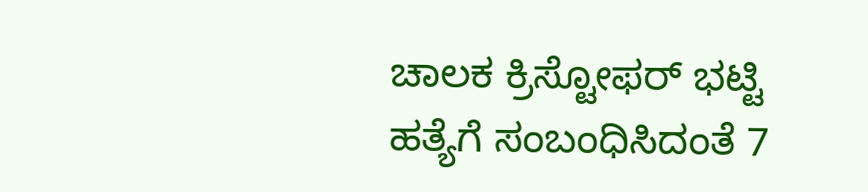ಚಾಲಕ ಕ್ರಿಸ್ಟೋಫರ್ ಭಟ್ಟಿ ಹತ್ಯೆಗೆ ಸಂಬಂಧಿಸಿದಂತೆ 7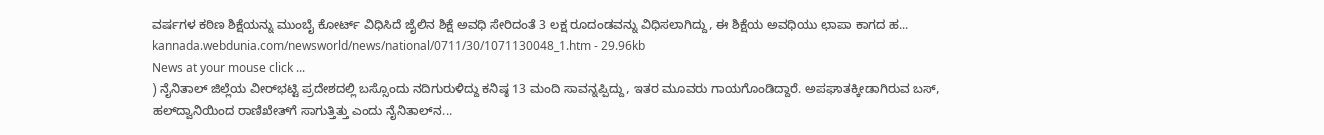ವರ್ಷಗಳ ಕಠಿಣ ಶಿಕ್ಷೆಯನ್ನು ಮುಂಬೈ ಕೋರ್ಟ್ ವಿಧಿಸಿದೆ ಜೈಲಿನ ಶಿಕ್ಷೆ ಅವಧಿ ಸೇರಿದಂತೆ 3 ಲಕ್ಷ ರೂದಂಡವನ್ನು ವಿಧಿಸಲಾಗಿದ್ದು, ಈ ಶಿಕ್ಷೆಯ ಅವಧಿಯು ಛಾಪಾ ಕಾಗದ ಹ...
kannada.webdunia.com/newsworld/news/national/0711/30/1071130048_1.htm - 29.96kb
News at your mouse click ...
) ನೈನಿತಾಲ್ ಜಿಲ್ಲೆಯ ವೀರ್‌ಭಟ್ಟಿ ಪ್ರದೇಶದಲ್ಲಿ ಬಸ್ಸೊಂದು ನದಿಗುರುಳಿದ್ದು ಕನಿಷ್ಠ 13 ಮಂದಿ ಸಾವನ್ನಪ್ಪಿದ್ದು, ಇತರ ಮೂವರು ಗಾಯಗೊಂಡಿದ್ದಾರೆ. ಅಪಘಾತಕ್ಕೀಡಾಗಿರುವ ಬಸ್, ಹಲ್‌ದ್ವಾನಿಯಿಂದ ರಾಣಿಖೇತ್‌ಗೆ ಸಾಗುತ್ತಿತ್ತು ಎಂದು ನೈನಿತಾಲ್‌ನ...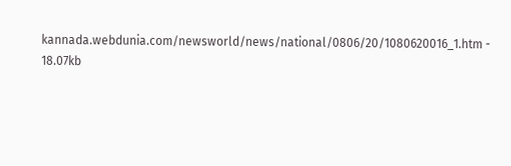kannada.webdunia.com/newsworld/news/national/0806/20/1080620016_1.htm - 18.07kb